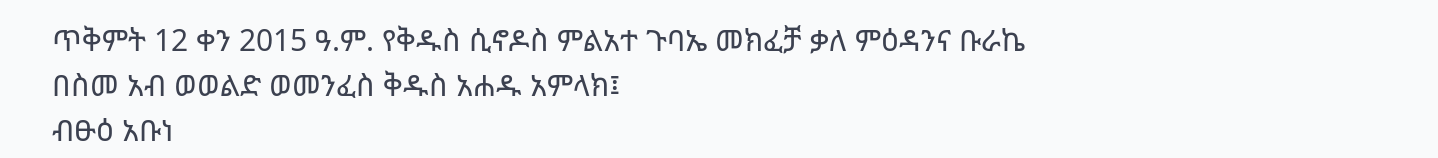ጥቅምት 12 ቀን 2015 ዓ.ም. የቅዱስ ሲኖዶስ ምልአተ ጉባኤ መክፈቻ ቃለ ምዕዳንና ቡራኬ
በስመ አብ ወወልድ ወመንፈስ ቅዱስ አሐዱ አምላክ፤
ብፁዕ አቡነ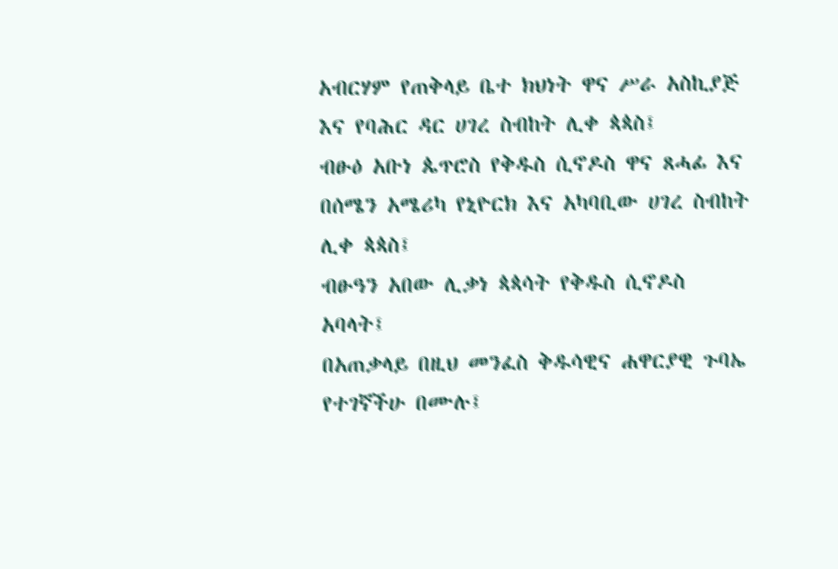አብርሃም የጠቅላይ ቤተ ክህነት ዋና ሥራ አስኪያጅ እና የባሕር ዳር ሀገረ ስብከት ሊቀ ጳጳስ፤
ብፁዕ አቡነ ጴጥሮስ የቅዱስ ሲኖዶስ ዋና ጸሓፊ እና በሰሜን አሜሪካ የኒዮርክ እና አካባቢው ሀገረ ስብከት ሊቀ ጳጳስ፤
ብፁዓን አበው ሊቃነ ጳጳሳት የቅዱስ ሲኖዶስ አባላት፤
በአጠቃላይ በዚህ መንፈስ ቅዱሳዊና ሐዋርያዊ ጉባኤ የተገኛችሁ በሙሉ፤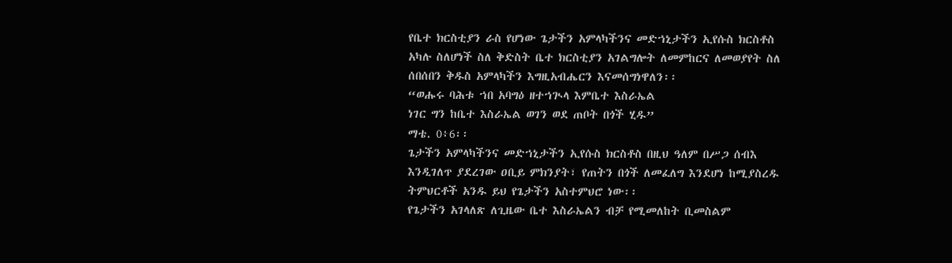የቤተ ክርስቲያን ራስ የሆነው ጌታችን አምላካችንና መድኀኒታችን ኢየሱስ ክርስቶስ አካሉ ስለሆነች ስለ ቅድስት ቤተ ክርስቲያን አገልግሎት ለመምከርና ለመወያየት ስለ ሰበሰበን ቅዱስ አምላካችን እግዚአብሔርን እናመሰግነዋለን፡፡
“ወሑሩ ባሕቱ ኀበ አባግዕ ዘተኀጒላ እምቤተ እስራኤል
ነገር ግን ከቤተ እስራኤል ወገን ወደ ጠቦት በጎች ሂዱ”
ማቴ. 0፥6፡፡
ጌታችን አምላካችንና መድኀኒታችን ኢየሱስ ክርስቶስ በዚህ ዓለም በሥጋ ሰብእ እንዲገለጥ ያደረገው ዐቢይ ምክንያት፣ የጠትን በጎች ለመፈለግ እንደሆነ ከሚያስረዱ ትምህርቶች አንዱ ይህ የጌታችን አስተምህሮ ነው፡፡
የጌታችን አገላለጽ ለጊዜው ቤተ እስራኤልን ብቻ የሚመለከት ቢመስልም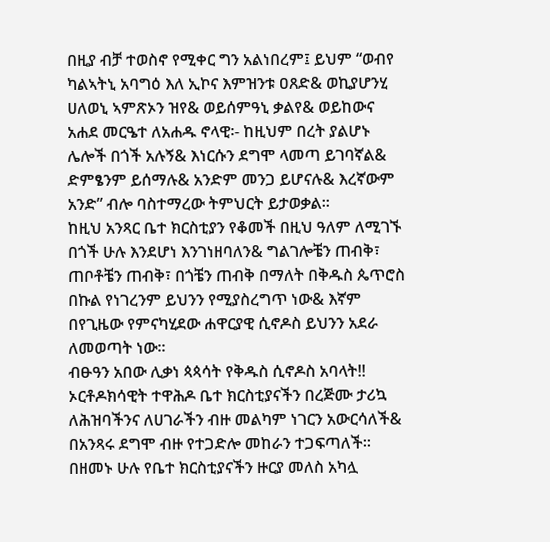በዚያ ብቻ ተወስኖ የሚቀር ግን አልነበረም፤ ይህም “ወብየ ካልኣትኒ አባግዕ እለ ኢኮና እምዝንቱ ዐጸድ& ወኪያሆንሂ ሀለወኒ ኣምጽኦን ዝየ& ወይሰምዓኒ ቃልየ& ወይከውና አሐደ መርዔተ ለአሐዱ ኖላዊ፡- ከዚህም በረት ያልሆኑ ሌሎች በጎች አሉኝ& እነርሱን ደግሞ ላመጣ ይገባኛል& ድምፄንም ይሰማሉ& አንድም መንጋ ይሆናሉ& እረኛውም አንድ” ብሎ ባስተማረው ትምህርት ይታወቃል፡፡
ከዚህ አንጻር ቤተ ክርስቲያን የቆመች በዚህ ዓለም ለሚገኙ በጎች ሁሉ እንደሆነ እንገነዘባለን& ግልገሎቼን ጠብቅ፣ ጠቦቶቼን ጠብቅ፣ በጎቼን ጠብቅ በማለት በቅዱስ ጴጥሮስ በኩል የነገረንም ይህንን የሚያስረግጥ ነው& እኛም በየጊዜው የምናካሂደው ሐዋርያዊ ሲኖዶስ ይህንን አደራ ለመወጣት ነው፡፡
ብፁዓን አበው ሊቃነ ጳጳሳት የቅዱስ ሲኖዶስ አባላት!!
ኦርቶዶክሳዊት ተዋሕዶ ቤተ ክርስቲያናችን በረጅሙ ታሪኳ ለሕዝባችንና ለሀገራችን ብዙ መልካም ነገርን አውርሳለች& በአንጻሩ ደግሞ ብዙ የተጋድሎ መከራን ተጋፍጣለች፡፡ በዘመኑ ሁሉ የቤተ ክርስቲያናችን ዙርያ መለስ አካሏ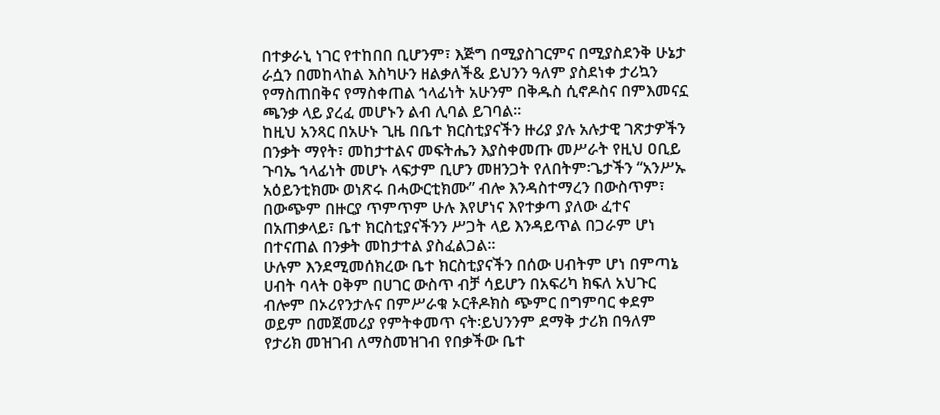በተቃራኒ ነገር የተከበበ ቢሆንም፣ እጅግ በሚያስገርምና በሚያስደንቅ ሁኔታ ራሷን በመከላከል እስካሁን ዘልቃለች& ይህንን ዓለም ያስደነቀ ታሪኳን የማስጠበቅና የማስቀጠል ኀላፊነት አሁንም በቅዱስ ሲኖዶስና በምእመናኗ ጫንቃ ላይ ያረፈ መሆኑን ልብ ሊባል ይገባል፡፡
ከዚህ አንጻር በአሁኑ ጊዜ በቤተ ክርስቲያናችን ዙሪያ ያሉ አሉታዊ ገጽታዎችን በንቃት ማየት፣ መከታተልና መፍትሔን እያስቀመጡ መሥራት የዚህ ዐቢይ ጉባኤ ኀላፊነት መሆኑ ላፍታም ቢሆን መዘንጋት የለበትም፡ጌታችን “አንሥኡ አዕይንቲክሙ ወነጽሩ በሓውርቲክሙ” ብሎ እንዳስተማረን በውስጥም፣ በውጭም በዙርያ ጥምጥም ሁሉ እየሆነና እየተቃጣ ያለው ፈተና በአጠቃላይ፣ ቤተ ክርስቲያናችንን ሥጋት ላይ እንዳይጥል በጋራም ሆነ በተናጠል በንቃት መከታተል ያስፈልጋል፡፡
ሁሉም እንደሚመሰክረው ቤተ ክርስቲያናችን በሰው ሀብትም ሆነ በምጣኔ ሀብት ባላት ዐቅም በሀገር ውስጥ ብቻ ሳይሆን በአፍሪካ ክፍለ አህጉር ብሎም በኦሪየንታሉና በምሥራቁ ኦርቶዶክስ ጭምር በግምባር ቀደም ወይም በመጀመሪያ የምትቀመጥ ናት፡ይህንንም ደማቅ ታሪክ በዓለም የታሪክ መዝገብ ለማስመዝገብ የበቃችው ቤተ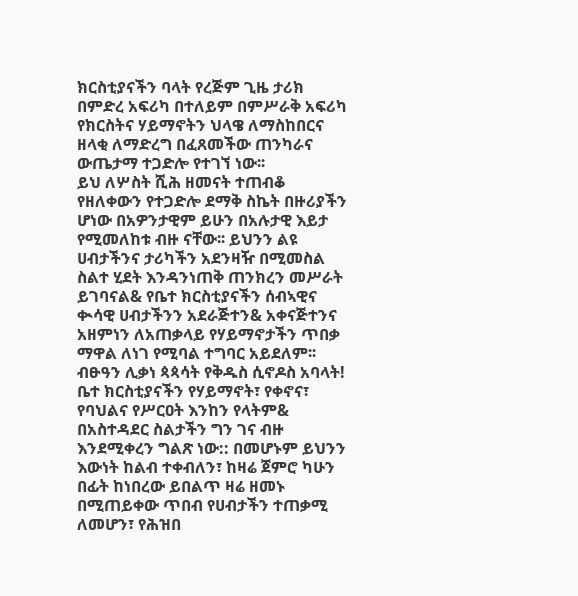ክርስቲያናችን ባላት የረጅም ጊዜ ታሪክ በምድረ አፍሪካ በተለይም በምሥራቅ አፍሪካ የክርስትና ሃይማኖትን ህላዌ ለማስከበርና ዘላቂ ለማድረግ በፈጸመችው ጠንካራና ውጤታማ ተጋድሎ የተገኘ ነው፡፡
ይህ ለሦስት ሺሕ ዘመናት ተጠብቆ የዘለቀውን የተጋድሎ ደማቅ ስኬት በዙሪያችን ሆነው በአዎንታዊም ይሁን በአሉታዊ እይታ የሚመለከቱ ብዙ ናቸው፡፡ ይህንን ልዩ ሀብታችንና ታሪካችን አደንዛዥ በሚመስል ስልተ ሂደት እንዳንነጠቅ ጠንክረን መሥራት ይገባናል& የቤተ ክርስቲያናችን ሰብኣዊና ቊሳዊ ሀብታችንን አደራጅተን& አቀናጅተንና አዘምነን ለአጠቃላይ የሃይማኖታችን ጥበቃ ማዋል ለነገ የሚባል ተግባር አይደለም፡፡
ብፁዓን ሊቃነ ጳጳሳት የቅዱስ ሲኖዶስ አባላት!
ቤተ ክርስቲያናችን የሃይማኖት፣ የቀኖና፣ የባህልና የሥርዐት እንከን የላትም& በአስተዳደር ስልታችን ግን ገና ብዙ እንደሚቀረን ግልጽ ነው:: በመሆኑም ይህንን እውነት ከልብ ተቀብለን፣ ከዛሬ ጀምሮ ካሁን በፊት ከነበረው ይበልጥ ዛሬ ዘመኑ በሚጠይቀው ጥበብ የሀብታችን ተጠቃሚ ለመሆን፣ የሕዝበ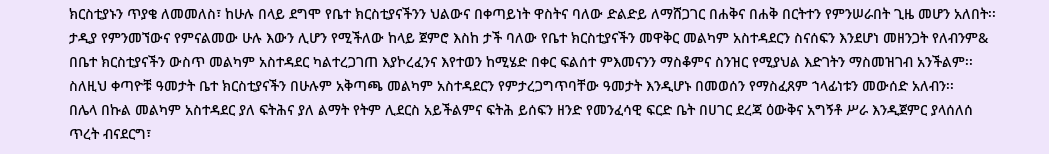ክርስቲያኑን ጥያቄ ለመመለስ፣ ከሁሉ በላይ ደግሞ የቤተ ክርስቲያናችንን ህልውና በቀጣይነት ዋስትና ባለው ድልድይ ለማሸጋገር በሐቅና በሐቅ በርትተን የምንሠራበት ጊዜ መሆን አለበት፡፡
ታዲያ የምንመኘውና የምናልመው ሁሉ እውን ሊሆን የሚችለው ከላይ ጀምሮ እስከ ታች ባለው የቤተ ክርስቲያናችን መዋቅር መልካም አስተዳደርን ስናሰፍን እንደሆነ መዘንጋት የለብንም& በቤተ ክርስቲያናችን ውስጥ መልካም አስተዳደር ካልተረጋገጠ እያኮረፈንና እየተወን ከሚሄድ በቀር ፍልሰተ ምእመናንን ማስቆምና ስንዝር የሚያህል እድገትን ማስመዝገብ አንችልም፡፡ ስለዚህ ቀጣዮቹ ዓመታት ቤተ ክርስቲያናችን በሁሉም አቅጣጫ መልካም አስተዳደርን የምታረጋግጥባቸው ዓመታት እንዲሆኑ በመወሰን የማስፈጸም ኀላፊነቱን መውሰድ አለብን፡፡
በሌላ በኩል መልካም አስተዳደር ያለ ፍትሕና ያለ ልማት የትም ሊደርስ አይችልምና ፍትሕ ይሰፍን ዘንድ የመንፈሳዊ ፍርድ ቤት በሀገር ደረጃ ዕውቅና አግኝቶ ሥራ እንዲጀምር ያላሰለሰ ጥረት ብናደርግ፣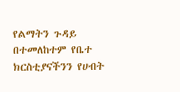የልማትን ጉዳይ በተመለከተም የቤተ ክርስቲያናችንን የሀብት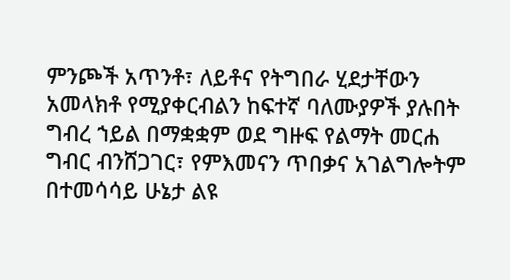ምንጮች አጥንቶ፣ ለይቶና የትግበራ ሂደታቸውን አመላክቶ የሚያቀርብልን ከፍተኛ ባለሙያዎች ያሉበት ግብረ ኀይል በማቋቋም ወደ ግዙፍ የልማት መርሐ ግብር ብንሸጋገር፣ የምእመናን ጥበቃና አገልግሎትም በተመሳሳይ ሁኔታ ልዩ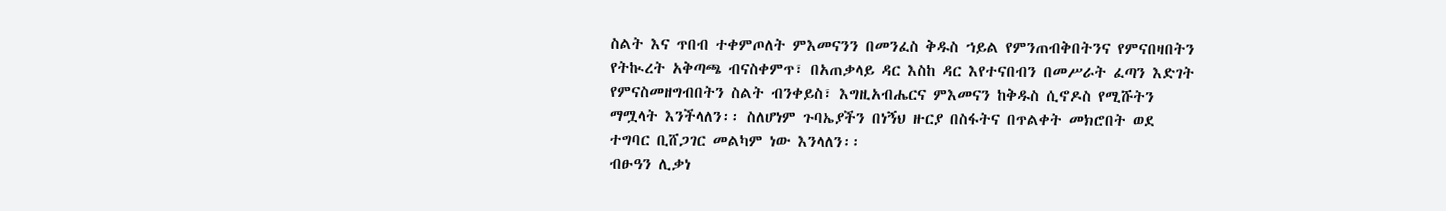ስልት እና ጥበብ ተቀምጦለት ምእመናንን በመንፈስ ቅዱስ ኀይል የምንጠብቅበትንና የምናበዛበትን የትኲረት አቅጣጫ ብናስቀምጥ፣ በአጠቃላይ ዳር እስከ ዳር እየተናበብን በመሥራት ፈጣን እድገት የምናስመዘግብበትን ስልት ብንቀይስ፣ እግዚአብሔርና ምእመናን ከቅዱስ ሲኖዶስ የሚሹትን ማሟላት እንችላለን፡፡ ስለሆነም ጉባኤያችን በነኝህ ዙርያ በስፋትና በጥልቀት መክሮበት ወደ ተግባር ቢሸጋገር መልካም ነው እንላለን፡፡
ብፁዓን ሊቃነ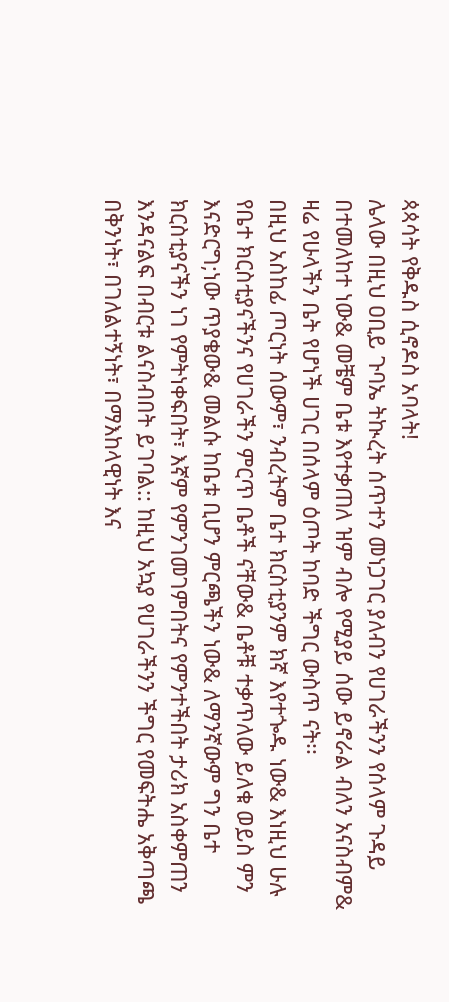ጳጳሳት የቅዱስ ሲኖዶስ አባላት!
ሌላው በዚህ ዐቢይ ጉባኤ ትኲረት ሰጥተን መነጋገር ያለብን የሀገራችንን የሰላም ጉዳይ በተመለከተ ነው& መቼም ቤቱ እየተቃጠለ ዝም ብሎ የሚያይ ሰው ይኖራል ብለን አናስብም& ዛሬ የሁላችን ቤት የሆነች ሀገር በሰላም ዕጦት ከባድ ችግር ውስጥ ናት፡፡
በዚህ አስከፊ ጦርነት ሰውም፣ ንብረትም ቤተ ክርስቲያንም ክኛ እየተጐዱ ነው& እነዚህ ሁሉ የቤተ ክርስቲያናችንና የሀገራችን ምርጥ ቤቶች ናቸው& ቤቶቹ ተቃጥለው ይለቁ ወይስ ምን እናድርግ;ነው ጥያቄው& መልሱ ከቤቱ ቢሆን ምርጫችን ነው& ለማንኛውም ግን ቤተ ክርስቲያናችን ነገ የምትነቀፍበት፣ እኛም የምንገመገምበትና የምንተችበት ታሪክ አስቀምጠን እንዳናልፍ በብርቱ ልናስብበት ይገባል:: ከዚህ አኳያ የሀገራችንን ችግር የመፍትሔ አቅጣጫ በቅንነት፣ በገለልተኝነት፣ በማእከላዊነት እና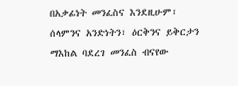በአቃፊነት መንፈስና እንደዚሁም፣ ሰላምንና አንድነትን፣ ዕርቅንና ይቅርታን ማእከል ባደረገ መንፈስ ብናየው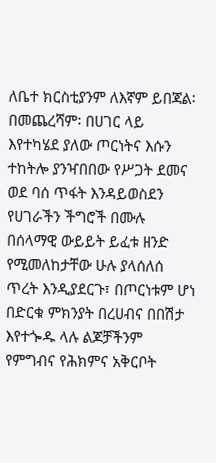ለቤተ ክርስቲያንም ለእኛም ይበጃል፡
በመጨረሻም፡ በሀገር ላይ እየተካሄደ ያለው ጦርነትና እሱን ተከትሎ ያንዣበበው የሥጋት ደመና ወደ ባሰ ጥፋት እንዳይወስደን የሀገራችን ችግሮች በሙሉ በሰላማዊ ውይይት ይፈቱ ዘንድ የሚመለከታቸው ሁሉ ያላሰለሰ ጥረት እንዲያደርጉ፣ በጦርነቱም ሆነ በድርቁ ምክንያት በረሀብና በበሽታ እየተጐዱ ላሉ ልጆቻችንም የምግብና የሕክምና አቅርቦት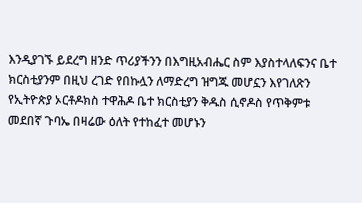እንዲያገኙ ይደረግ ዘንድ ጥሪያችንን በእግዚአብሔር ስም እያስተላለፍንና ቤተ ክርስቲያንም በዚህ ረገድ የበኩሏን ለማድረግ ዝግጁ መሆኗን እየገለጽን የኢትዮጵያ ኦርቶዶክስ ተዋሕዶ ቤተ ክርስቲያን ቅዱስ ሲኖዶስ የጥቅምቱ መደበኛ ጉባኤ በዛሬው ዕለት የተከፈተ መሆኑን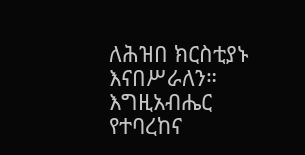ለሕዝበ ክርስቲያኑ እናበሥራለን።
እግዚአብሔር የተባረከና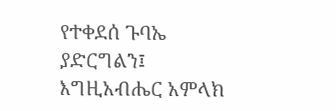የተቀደሰ ጉባኤ ያድርግልን፤
እግዚአብሔር አምላክ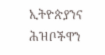ኢትዮጵያንና ሕዝቦችዋን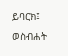ይባርክ፤
ወስብሐት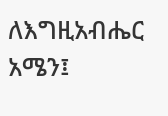ለእግዚአብሔር አሜን፤